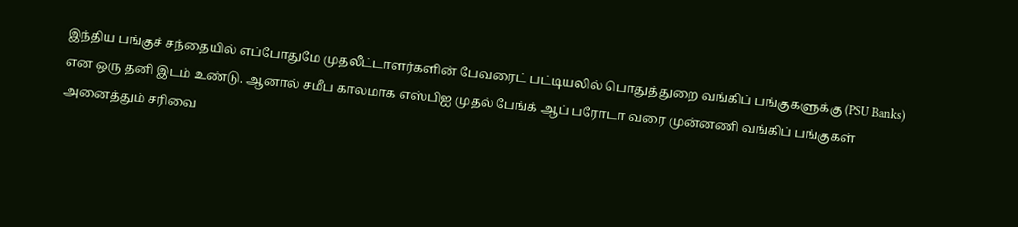இந்திய பங்குச் சந்தையில் எப்போதுமே முதலீட்டாளர்களின் பேவரைட் பட்டியலில் பொதுத்துறை வங்கிப் பங்குகளுக்கு (PSU Banks) என ஒரு தனி இடம் உண்டு. ஆனால் சமீப காலமாக எஸ்பிஐ முதல் பேங்க் ஆப் பரோடா வரை முன்னணி வங்கிப் பங்குகள் அனைத்தும் சரிவை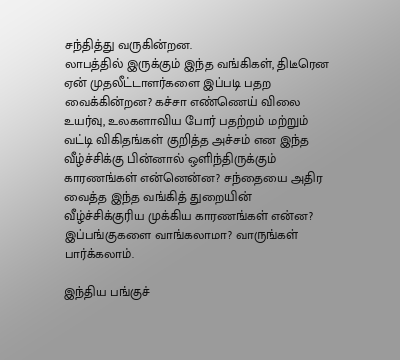சந்தித்து வருகின்றன.
லாபத்தில் இருக்கும் இந்த வங்கிகள், திடீரென ஏன் முதலீட்டாளர்களை இப்படி பதற வைக்கின்றன? கச்சா எண்ணெய் விலை உயர்வு, உலகளாவிய போர் பதற்றம் மற்றும் வட்டி விகிதங்கள் குறித்த அச்சம் என இந்த வீழ்ச்சிக்கு பின்னால் ஒளிந்திருக்கும் காரணங்கள் என்னென்ன? சந்தையை அதிர வைத்த இந்த வங்கித் துறையின் வீழ்ச்சிக்குரிய முக்கிய காரணங்கள் என்ன? இப்பங்குகளை வாங்கலாமா? வாருங்கள் பார்க்கலாம்.

இந்திய பங்குச்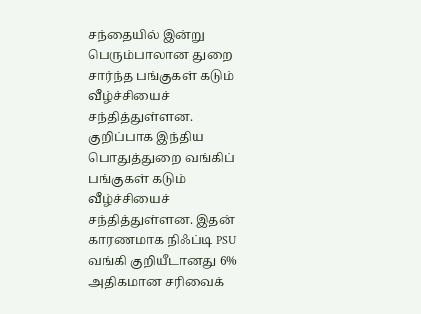சந்தையில் இன்று பெரும்பாலான துறை சார்ந்த பங்குகள் கடும் வீழ்ச்சியைச் சந்தித்துள்ளன. குறிப்பாக இந்திய பொதுத்துறை வங்கிப் பங்குகள் கடும் வீழ்ச்சியைச் சந்தித்துள்ளன. இதன் காரணமாக நிஃப்டி PSU வங்கி குறியீடானது 6% அதிகமான சரிவைக்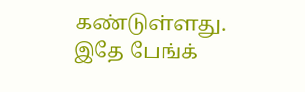கண்டுள்ளது. இதே பேங்க்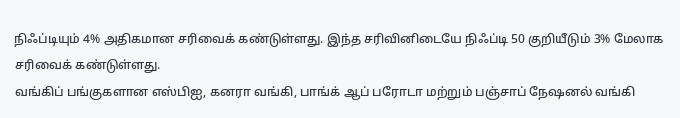நிஃப்டியும் 4% அதிகமான சரிவைக் கண்டுள்ளது. இந்த சரிவினிடையே நிஃப்டி 50 குறியீடும் 3% மேலாக சரிவைக் கண்டுள்ளது.
வங்கிப் பங்குகளான எஸ்பிஐ, கனரா வங்கி, பாங்க் ஆப் பரோடா மற்றும் பஞ்சாப் நேஷனல் வங்கி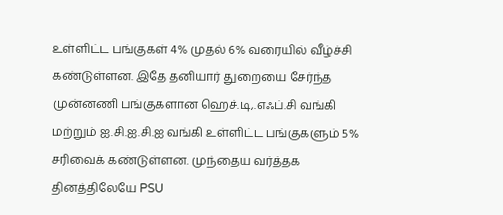உள்ளிட்ட பங்குகள் 4% முதல் 6% வரையில் வீழ்ச்சி கண்டுள்ளன. இதே தனியார் துறையை சேர்ந்த முன்னணி பங்குகளான ஹெச்.டி,.எஃப்.சி வங்கி மற்றும் ஐ.சி.ஐ.சி.ஐ வங்கி உள்ளிட்ட பங்குகளும் 5% சரிவைக் கண்டுள்ளன. முந்தைய வர்த்தக தினத்திலேயே PSU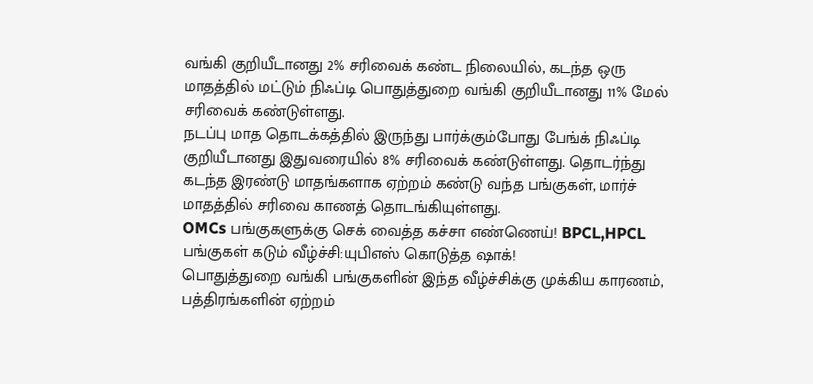வங்கி குறியீடானது 2% சரிவைக் கண்ட நிலையில், கடந்த ஒரு மாதத்தில் மட்டும் நிஃப்டி பொதுத்துறை வங்கி குறியீடானது 11% மேல் சரிவைக் கண்டுள்ளது.
நடப்பு மாத தொடக்கத்தில் இருந்து பார்க்கும்போது பேங்க் நிஃப்டி குறியீடானது இதுவரையில் 8% சரிவைக் கண்டுள்ளது. தொடர்ந்து கடந்த இரண்டு மாதங்களாக ஏற்றம் கண்டு வந்த பங்குகள், மார்ச் மாதத்தில் சரிவை காணத் தொடங்கியுள்ளது.
OMCs பங்குகளுக்கு செக் வைத்த கச்சா எண்ணெய்! BPCL,HPCL பங்குகள் கடும் வீழ்ச்சி:யுபிஎஸ் கொடுத்த ஷாக்!
பொதுத்துறை வங்கி பங்குகளின் இந்த வீழ்ச்சிக்கு முக்கிய காரணம், பத்திரங்களின் ஏற்றம்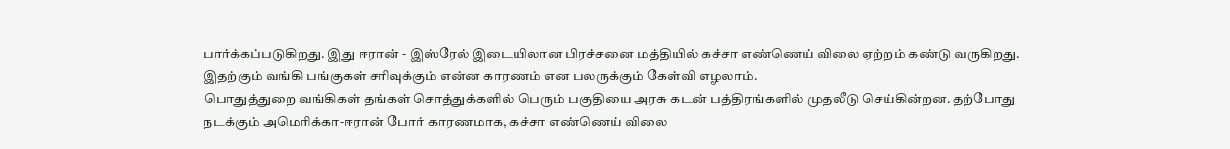பார்க்கப்படுகிறது. இது ஈரான் - இஸ்ரேல் இடையிலான பிரச்சனை மத்தியில் கச்சா எண்ணெய் விலை ஏற்றம் கண்டு வருகிறது. இதற்கும் வங்கி பங்குகள் சரிவுக்கும் என்ன காரணம் என பலருக்கும் கேள்வி எழலாம்.
பொதுத்துறை வங்கிகள் தங்கள் சொத்துக்களில் பெரும் பகுதியை அரசு கடன் பத்திரங்களில் முதலீடு செய்கின்றன. தற்போது நடக்கும் அமெரிக்கா-ஈரான் போர் காரணமாக, கச்சா எண்ணெய் விலை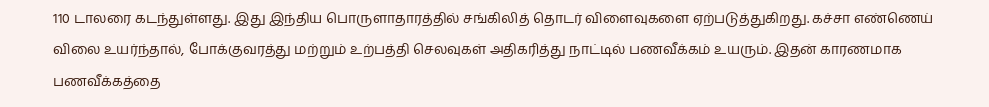110 டாலரை கடந்துள்ளது. இது இந்திய பொருளாதாரத்தில் சங்கிலித் தொடர் விளைவுகளை ஏற்படுத்துகிறது. கச்சா எண்ணெய் விலை உயர்ந்தால், போக்குவரத்து மற்றும் உற்பத்தி செலவுகள் அதிகரித்து நாட்டில் பணவீக்கம் உயரும். இதன் காரணமாக பணவீக்கத்தை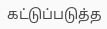கட்டுப்படுத்த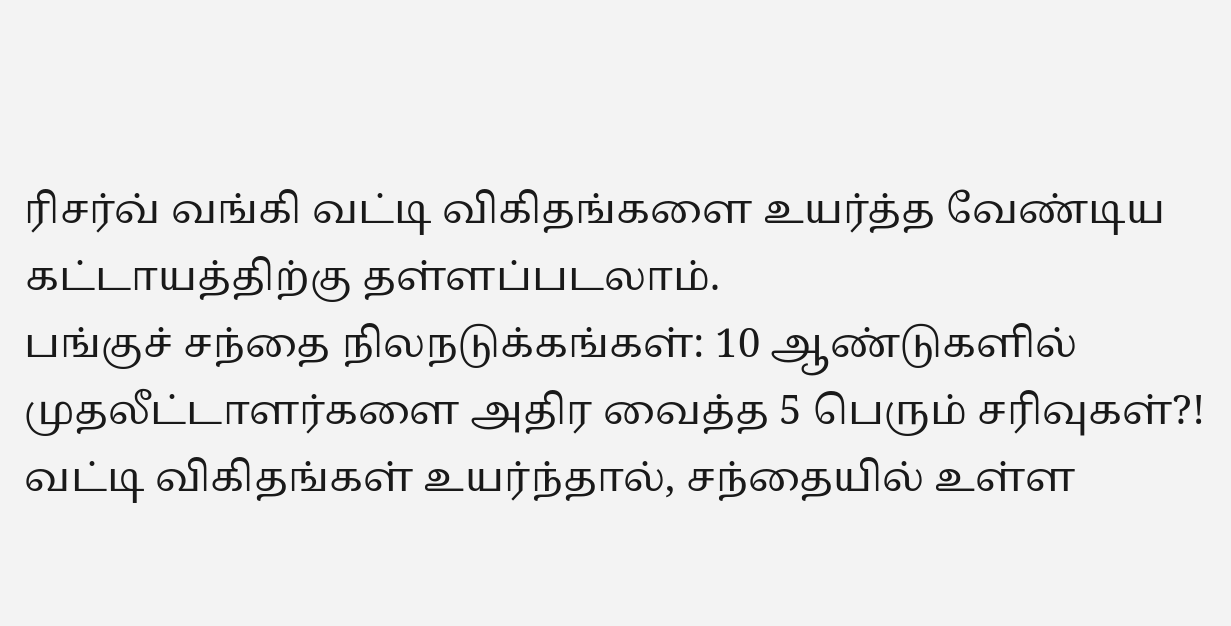ரிசர்வ் வங்கி வட்டி விகிதங்களை உயர்த்த வேண்டிய கட்டாயத்திற்கு தள்ளப்படலாம்.
பங்குச் சந்தை நிலநடுக்கங்கள்: 10 ஆண்டுகளில் முதலீட்டாளர்களை அதிர வைத்த 5 பெரும் சரிவுகள்?!
வட்டி விகிதங்கள் உயர்ந்தால், சந்தையில் உள்ள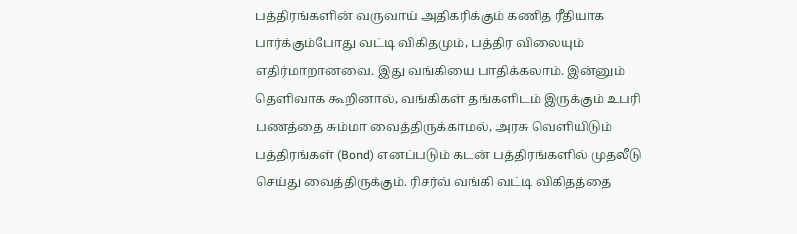பத்திரங்களின் வருவாய் அதிகரிக்கும் கணித ரீதியாக பார்க்கும்போது வட்டி விகிதமும், பத்திர விலையும் எதிர்மாறானவை. இது வங்கியை பாதிக்கலாம். இன்னும் தெளிவாக கூறினால், வங்கிகள் தங்களிடம் இருக்கும் உபரி பணத்தை சும்மா வைத்திருக்காமல், அரசு வெளியிடும் பத்திரங்கள் (Bond) எனப்படும் கடன் பத்திரங்களில் முதலீடு செய்து வைத்திருக்கும். ரிசர்வ் வங்கி வட்டி விகிதத்தை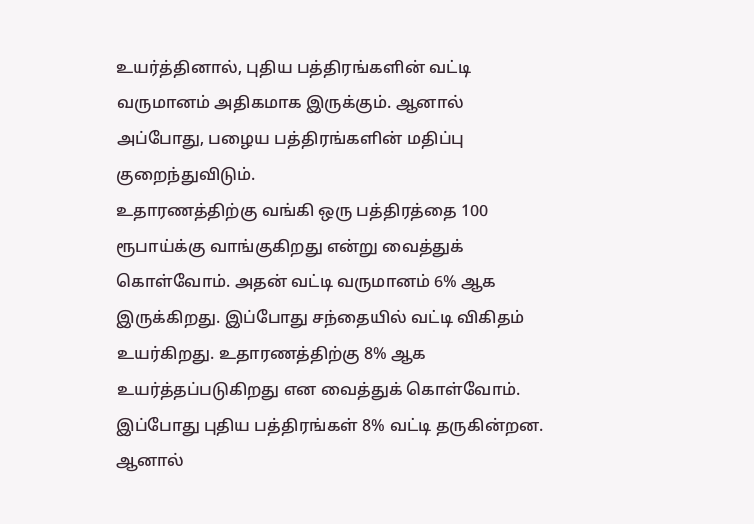உயர்த்தினால், புதிய பத்திரங்களின் வட்டி வருமானம் அதிகமாக இருக்கும். ஆனால் அப்போது, பழைய பத்திரங்களின் மதிப்பு குறைந்துவிடும்.
உதாரணத்திற்கு வங்கி ஒரு பத்திரத்தை 100 ரூபாய்க்கு வாங்குகிறது என்று வைத்துக் கொள்வோம். அதன் வட்டி வருமானம் 6% ஆக இருக்கிறது. இப்போது சந்தையில் வட்டி விகிதம் உயர்கிறது. உதாரணத்திற்கு 8% ஆக உயர்த்தப்படுகிறது என வைத்துக் கொள்வோம். இப்போது புதிய பத்திரங்கள் 8% வட்டி தருகின்றன. ஆனால்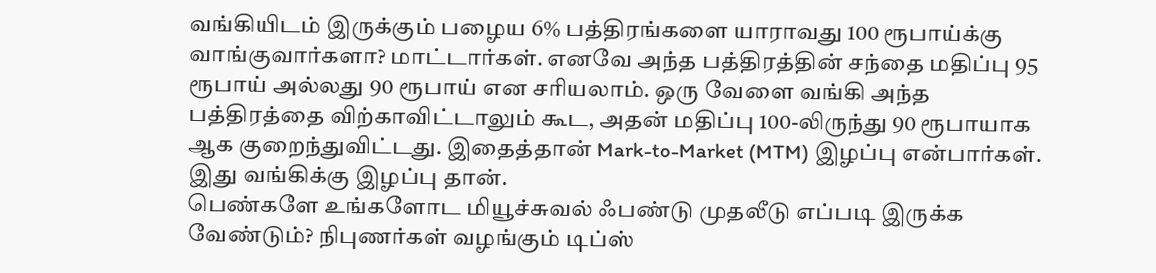வங்கியிடம் இருக்கும் பழைய 6% பத்திரங்களை யாராவது 100 ரூபாய்க்கு வாங்குவார்களா? மாட்டார்கள். எனவே அந்த பத்திரத்தின் சந்தை மதிப்பு 95 ரூபாய் அல்லது 90 ரூபாய் என சரியலாம். ஒரு வேளை வங்கி அந்த பத்திரத்தை விற்காவிட்டாலும் கூட, அதன் மதிப்பு 100-லிருந்து 90 ரூபாயாக ஆக குறைந்துவிட்டது. இதைத்தான் Mark-to-Market (MTM) இழப்பு என்பார்கள். இது வங்கிக்கு இழப்பு தான்.
பெண்களே உங்களோட மியூச்சுவல் ஃபண்டு முதலீடு எப்படி இருக்க வேண்டும்? நிபுணர்கள் வழங்கும் டிப்ஸ்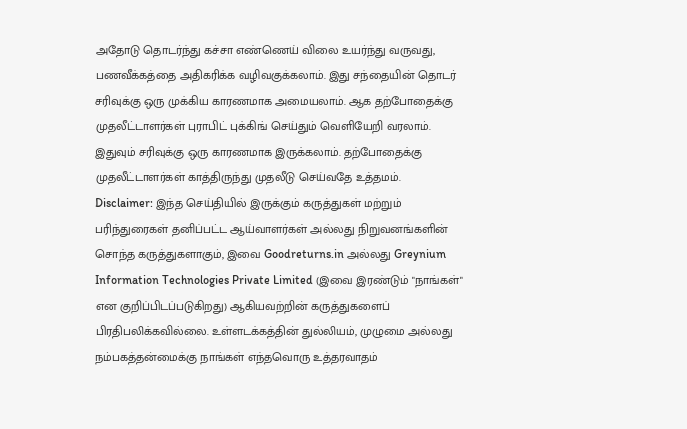அதோடு தொடர்ந்து கச்சா எண்ணெய் விலை உயர்ந்து வருவது, பணவீக்கத்தை அதிகரிக்க வழிவகுக்கலாம். இது சந்தையின் தொடர் சரிவுக்கு ஒரு முக்கிய காரணமாக அமையலாம். ஆக தற்போதைக்கு முதலீட்டாளர்கள் புராபிட் புக்கிங் செய்தும் வெளியேறி வரலாம். இதுவும் சரிவுக்கு ஒரு காரணமாக இருக்கலாம். தற்போதைக்கு முதலீட்டாளர்கள் காத்திருந்து முதலீடு செய்வதே உத்தமம்.
Disclaimer: இந்த செய்தியில் இருக்கும் கருத்துகள் மற்றும் பரிந்துரைகள் தனிப்பட்ட ஆய்வாளர்கள் அல்லது நிறுவனங்களின் சொந்த கருத்துகளாகும், இவை Goodreturns.in அல்லது Greynium Information Technologies Private Limited (இவை இரண்டும் "நாங்கள்" என குறிப்பிடப்படுகிறது) ஆகியவற்றின் கருத்துகளைப் பிரதிபலிக்கவில்லை. உள்ளடக்கத்தின் துல்லியம், முழுமை அல்லது நம்பகத்தன்மைக்கு நாங்கள் எந்தவொரு உத்தரவாதம்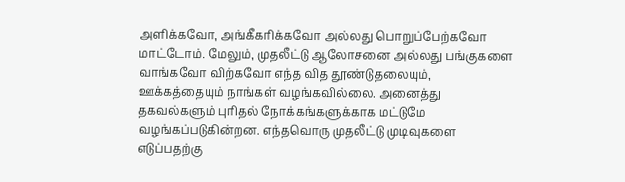அளிக்கவோ, அங்கீகரிக்கவோ அல்லது பொறுப்பேற்கவோ மாட்டோம். மேலும், முதலீட்டு ஆலோசனை அல்லது பங்குகளை வாங்கவோ விற்கவோ எந்த வித தூண்டுதலையும், ஊக்கத்தையும் நாங்கள் வழங்கவில்லை. அனைத்து தகவல்களும் புரிதல் நோக்கங்களுக்காக மட்டுமே வழங்கப்படுகின்றன. எந்தவொரு முதலீட்டு முடிவுகளை எடுப்பதற்கு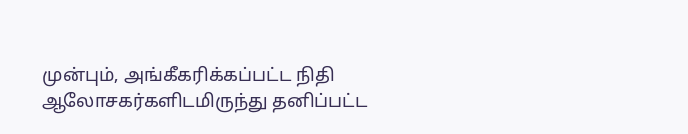முன்பும், அங்கீகரிக்கப்பட்ட நிதி ஆலோசகர்களிடமிருந்து தனிப்பட்ட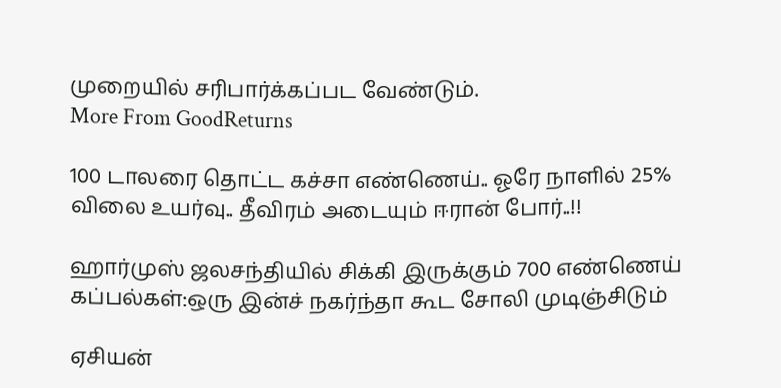முறையில் சரிபார்க்கப்பட வேண்டும்.
More From GoodReturns

100 டாலரை தொட்ட கச்சா எண்ணெய்.. ஓரே நாளில் 25% விலை உயர்வு.. தீவிரம் அடையும் ஈரான் போர்..!!

ஹார்முஸ் ஜலசந்தியில் சிக்கி இருக்கும் 700 எண்ணெய் கப்பல்கள்:ஒரு இன்ச் நகர்ந்தா கூட சோலி முடிஞ்சிடும்

ஏசியன்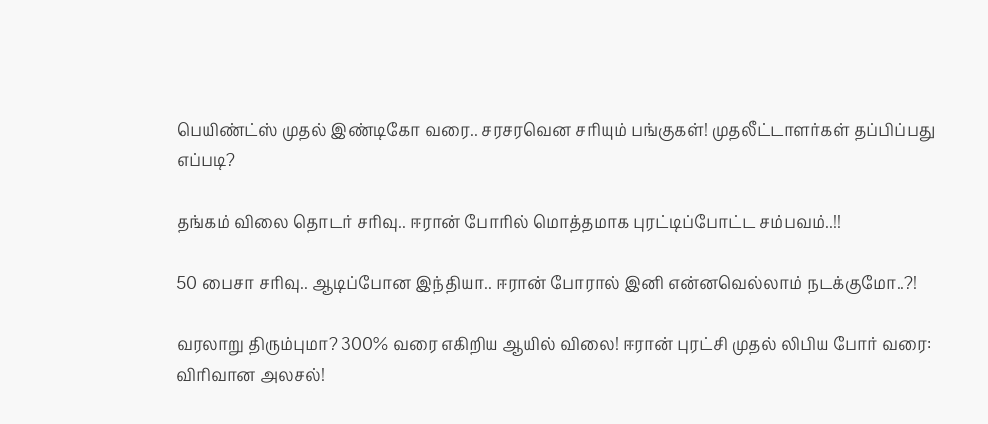பெயிண்ட்ஸ் முதல் இண்டிகோ வரை.. சரசரவென சரியும் பங்குகள்! முதலீட்டாளர்கள் தப்பிப்பது எப்படி?

தங்கம் விலை தொடர் சரிவு.. ஈரான் போரில் மொத்தமாக புரட்டிப்போட்ட சம்பவம்..!!

50 பைசா சரிவு.. ஆடிப்போன இந்தியா.. ஈரான் போரால் இனி என்னவெல்லாம் நடக்குமோ..?!

வரலாறு திரும்புமா? 300% வரை எகிறிய ஆயில் விலை! ஈரான் புரட்சி முதல் லிபிய போர் வரை: விரிவான அலசல்!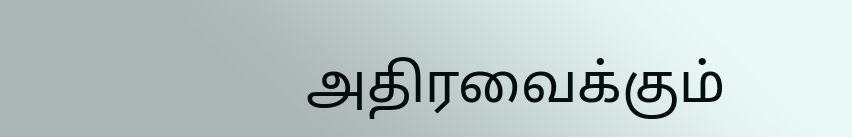அதிரவைக்கும்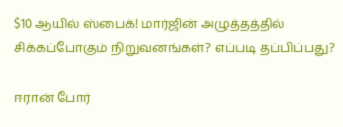$10 ஆயில் ஸ்பைக்! மார்ஜின் அழுத்தத்தில் சிக்கப்போகும் நிறுவனங்கள்? எப்படி தப்பிப்பது?

ஈரான் போர்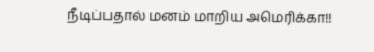நீடிப்பதால் மனம் மாறிய அமெரிக்கா!!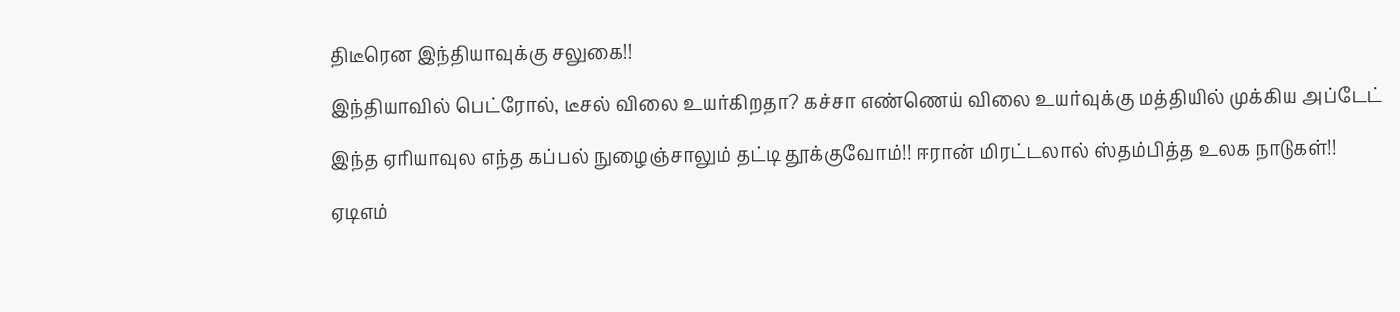திடீரென இந்தியாவுக்கு சலுகை!!

இந்தியாவில் பெட்ரோல், டீசல் விலை உயர்கிறதா? கச்சா எண்ணெய் விலை உயர்வுக்கு மத்தியில் முக்கிய அப்டேட்

இந்த ஏரியாவுல எந்த கப்பல் நுழைஞ்சாலும் தட்டி தூக்குவோம்!! ஈரான் மிரட்டலால் ஸ்தம்பித்த உலக நாடுகள்!!

ஏடிஎம்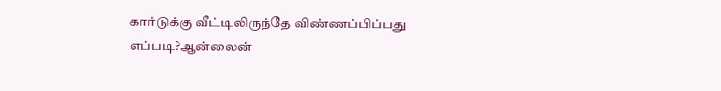கார்டுக்கு வீட்டிலிருந்தே விண்ணப்பிப்பது எப்படி?ஆன்லைன்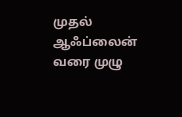முதல் ஆஃப்லைன் வரை முழு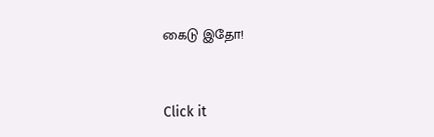கைடு இதோ!



Click it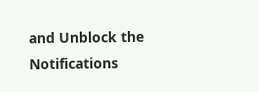and Unblock the Notifications